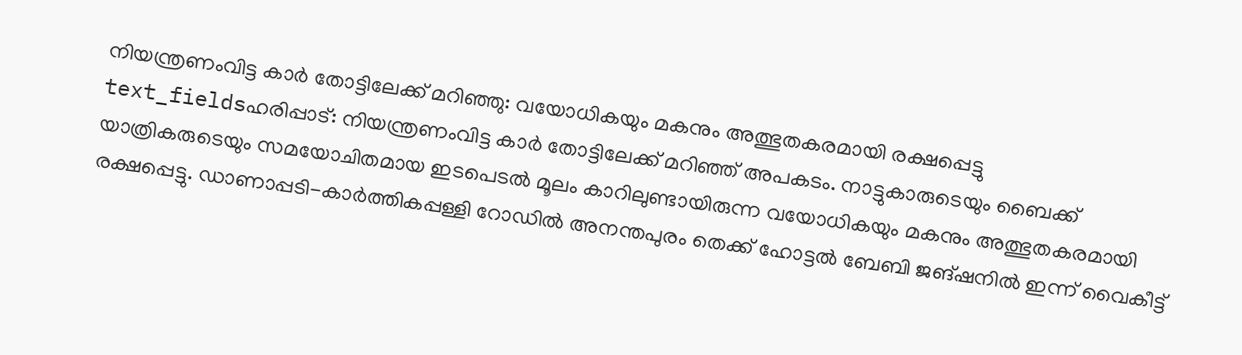നിയന്ത്രണംവിട്ട കാർ തോട്ടിലേക്ക് മറിഞ്ഞു: വയോധികയും മകനും അത്ഭുതകരമായി രക്ഷപ്പെട്ടു
text_fieldsഹരിപ്പാട്: നിയന്ത്രണംവിട്ട കാർ തോട്ടിലേക്ക് മറിഞ്ഞ് അപകടം. നാട്ടുകാരുടെയും ബൈക്ക് യാത്രികരുടെയും സമയോചിതമായ ഇടപെടൽ മൂലം കാറിലുണ്ടായിരുന്ന വയോധികയും മകനും അത്ഭുതകരമായി രക്ഷപ്പെട്ടു. ഡാണാപ്പടി-കാർത്തികപ്പള്ളി റോഡിൽ അനന്തപുരം തെക്ക് ഹോട്ടൽ ബേബി ജങ്ഷനിൽ ഇന്ന് വൈകീട്ട്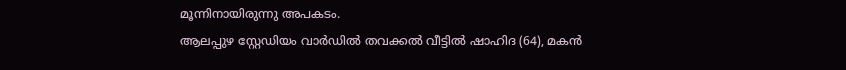മൂന്നിനായിരുന്നു അപകടം.
ആലപ്പുഴ സ്റ്റേഡിയം വാർഡിൽ തവക്കൽ വീട്ടിൽ ഷാഹിദ (64), മകൻ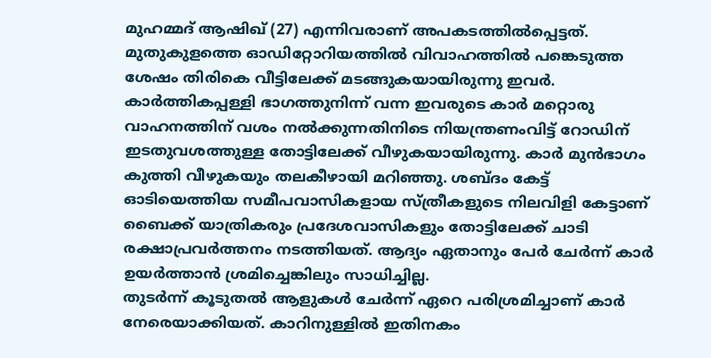മുഹമ്മദ് ആഷിഖ് (27) എന്നിവരാണ് അപകടത്തിൽപ്പെട്ടത്. മുതുകുളത്തെ ഓഡിറ്റോറിയത്തിൽ വിവാഹത്തിൽ പങ്കെടുത്ത ശേഷം തിരികെ വീട്ടിലേക്ക് മടങ്ങുകയായിരുന്നു ഇവർ. കാർത്തികപ്പള്ളി ഭാഗത്തുനിന്ന് വന്ന ഇവരുടെ കാർ മറ്റൊരു വാഹനത്തിന് വശം നൽക്കുന്നതിനിടെ നിയന്ത്രണംവിട്ട് റോഡിന് ഇടതുവശത്തുള്ള തോട്ടിലേക്ക് വീഴുകയായിരുന്നു. കാർ മുൻഭാഗം കുത്തി വീഴുകയും തലകീഴായി മറിഞ്ഞു. ശബ്ദം കേട്ട് ഓടിയെത്തിയ സമീപവാസികളായ സ്ത്രീകളുടെ നിലവിളി കേട്ടാണ് ബൈക്ക് യാത്രികരും പ്രദേശവാസികളും തോട്ടിലേക്ക് ചാടി രക്ഷാപ്രവർത്തനം നടത്തിയത്. ആദ്യം ഏതാനും പേർ ചേർന്ന് കാർ ഉയർത്താൻ ശ്രമിച്ചെങ്കിലും സാധിച്ചില്ല.
തുടർന്ന് കൂടുതൽ ആളുകൾ ചേർന്ന് ഏറെ പരിശ്രമിച്ചാണ് കാർ നേരെയാക്കിയത്. കാറിനുള്ളിൽ ഇതിനകം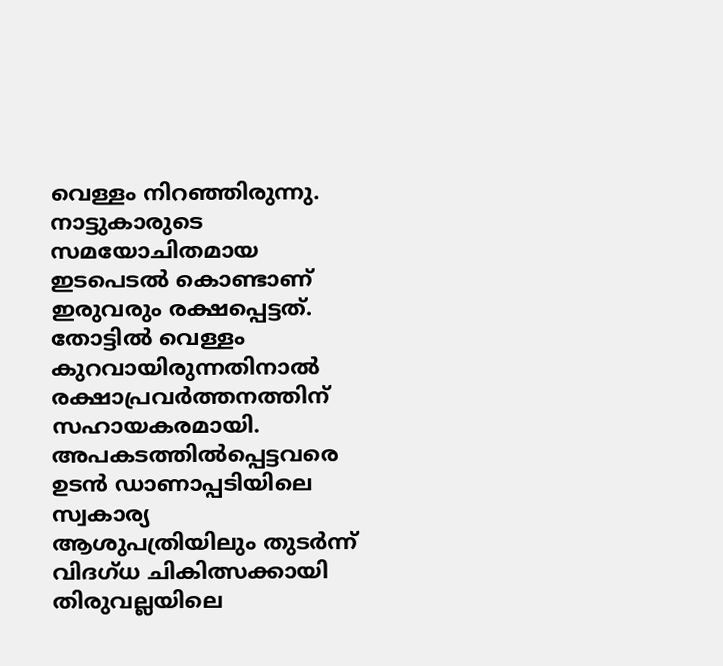വെള്ളം നിറഞ്ഞിരുന്നു. നാട്ടുകാരുടെ സമയോചിതമായ ഇടപെടൽ കൊണ്ടാണ് ഇരുവരും രക്ഷപ്പെട്ടത്. തോട്ടിൽ വെള്ളം കുറവായിരുന്നതിനാൽ രക്ഷാപ്രവർത്തനത്തിന് സഹായകരമായി. അപകടത്തിൽപ്പെട്ടവരെ ഉടൻ ഡാണാപ്പടിയിലെ സ്വകാര്യ ആശുപത്രിയിലും തുടർന്ന് വിദഗ്ധ ചികിത്സക്കായി തിരുവല്ലയിലെ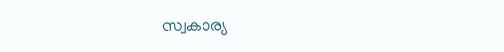സ്വകാര്യ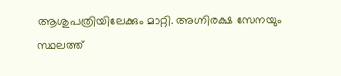ആശുപത്രിയിലേക്കും മാറ്റി. അഗ്നിരക്ഷ സേനയും സ്ഥലത്ത്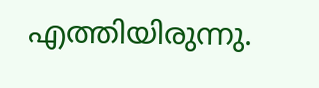എത്തിയിരുന്നു.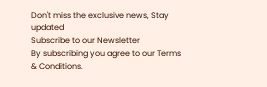Don't miss the exclusive news, Stay updated
Subscribe to our Newsletter
By subscribing you agree to our Terms & Conditions.